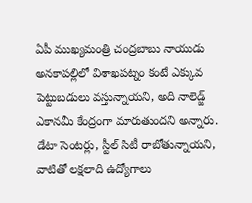ఏపీ ముఖ్యమంత్రి చంద్రబాబు నాయుడు అనకాపల్లిలో విశాఖపట్నం కంటే ఎక్కువ పెట్టుబడులు వస్తున్నాయని, అది నాలెడ్జ్ ఎకానమీ కేంద్రంగా మారుతుందని అన్నారు. డేటా సెంటర్లు, స్టీల్ సిటీ రాబోతున్నాయని, వాటితో లక్షలాది ఉద్యోగాలు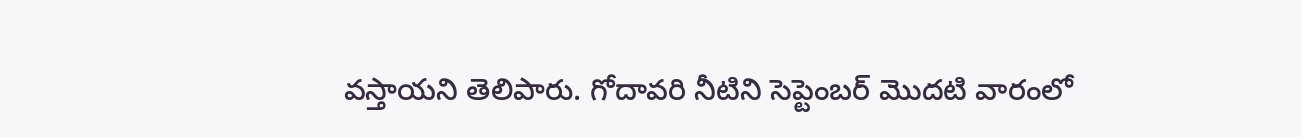వస్తాయని తెలిపారు. గోదావరి నీటిని సెప్టెంబర్ మొదటి వారంలో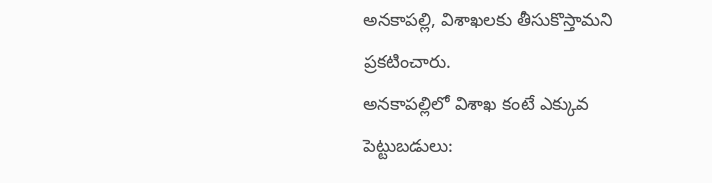అనకాపల్లి, విశాఖలకు తీసుకొస్తామని ప్రకటించారు.
అనకాపల్లిలో విశాఖ కంటే ఎక్కువ పెట్టుబడులు: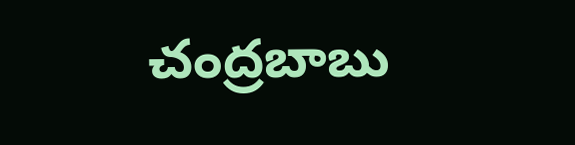చంద్రబాబు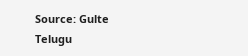Source: Gulte Telugu